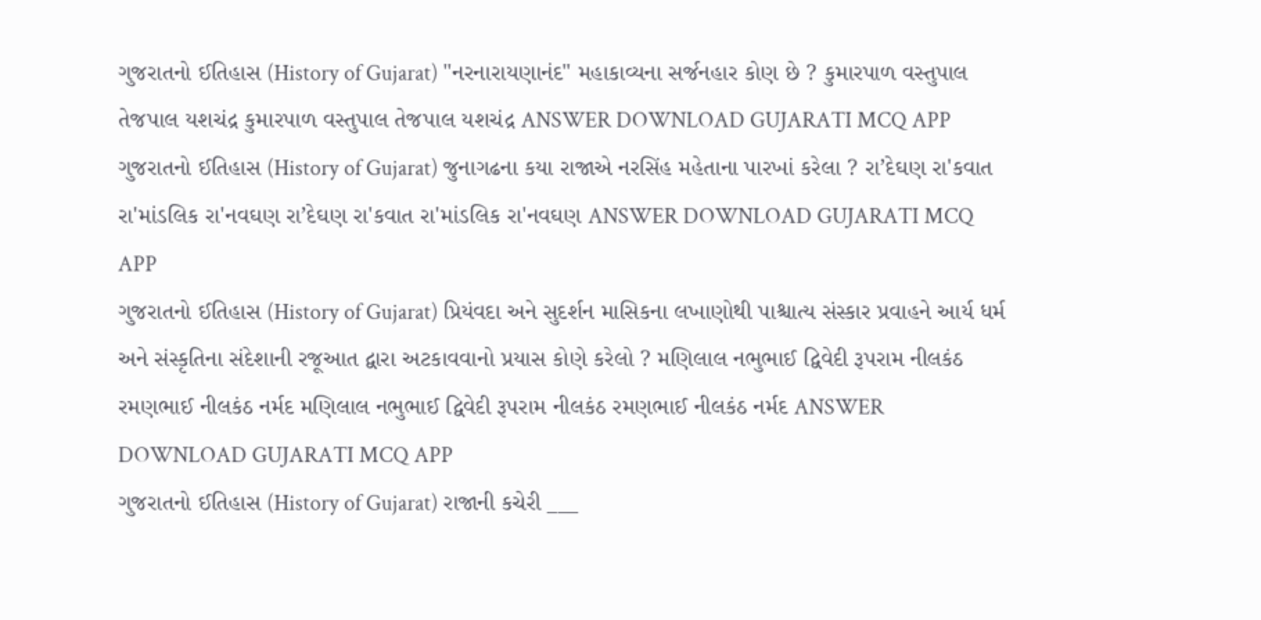ગુજરાતનો ઈતિહાસ (History of Gujarat) "નરનારાયણાનંદ" મહાકાવ્યના સર્જનહાર કોણ છે ? કુમારપાળ વસ્તુપાલ તેજપાલ યશચંદ્ર કુમારપાળ વસ્તુપાલ તેજપાલ યશચંદ્ર ANSWER DOWNLOAD GUJARATI MCQ APP
ગુજરાતનો ઈતિહાસ (History of Gujarat) જુનાગઢના કયા રાજાએ નરસિંહ મહેતાના પારખાં કરેલા ? રા’દેઘણ રા'કવાત રા'માંડલિક રા'નવઘણ રા’દેઘણ રા'કવાત રા'માંડલિક રા'નવઘણ ANSWER DOWNLOAD GUJARATI MCQ APP
ગુજરાતનો ઈતિહાસ (History of Gujarat) પ્રિયંવદા અને સુદર્શન માસિકના લખાણોથી પાશ્ચાત્ય સંસ્કાર પ્રવાહને આર્ય ધર્મ અને સંસ્કૃતિના સંદેશાની રજૂઆત દ્વારા અટકાવવાનો પ્રયાસ કોણે કરેલો ? મણિલાલ નભુભાઈ દ્વિવેદી રૂપરામ નીલકંઠ રમણભાઈ નીલકંઠ નર્મદ મણિલાલ નભુભાઈ દ્વિવેદી રૂપરામ નીલકંઠ રમણભાઈ નીલકંઠ નર્મદ ANSWER DOWNLOAD GUJARATI MCQ APP
ગુજરાતનો ઈતિહાસ (History of Gujarat) રાજાની કચેરી ___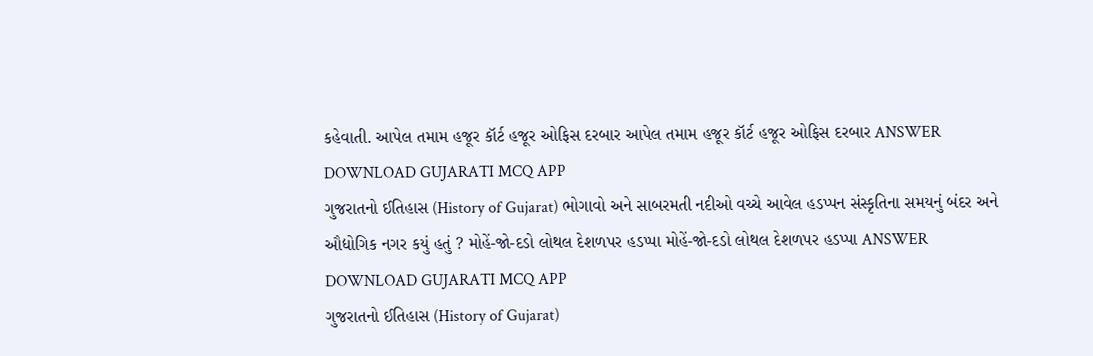કહેવાતી. આપેલ તમામ હજૂર કૉર્ટ હજૂર ઓફિસ દરબાર આપેલ તમામ હજૂર કૉર્ટ હજૂર ઓફિસ દરબાર ANSWER DOWNLOAD GUJARATI MCQ APP
ગુજરાતનો ઈતિહાસ (History of Gujarat) ભોગાવો અને સાબરમતી નદીઓ વચ્ચે આવેલ હડપ્પન સંસ્કૃતિના સમયનું બંદર અને ઔદ્યોગિક નગર કયું હતું ? મોહેં-જો-દડો લોથલ દેશળપર હડપ્પા મોહેં-જો-દડો લોથલ દેશળપર હડપ્પા ANSWER DOWNLOAD GUJARATI MCQ APP
ગુજરાતનો ઈતિહાસ (History of Gujarat)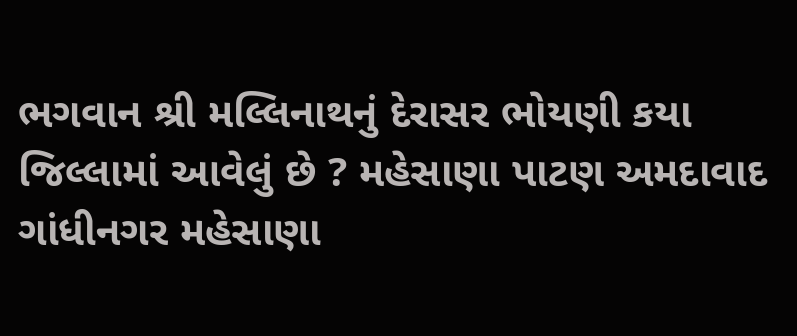ભગવાન શ્રી મલ્લિનાથનું દેરાસર ભોયણી કયા જિલ્લામાં આવેલું છે ? મહેસાણા પાટણ અમદાવાદ ગાંધીનગર મહેસાણા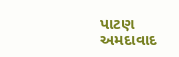પાટણ અમદાવાદ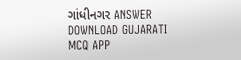ગાંધીનગર ANSWER DOWNLOAD GUJARATI MCQ APP